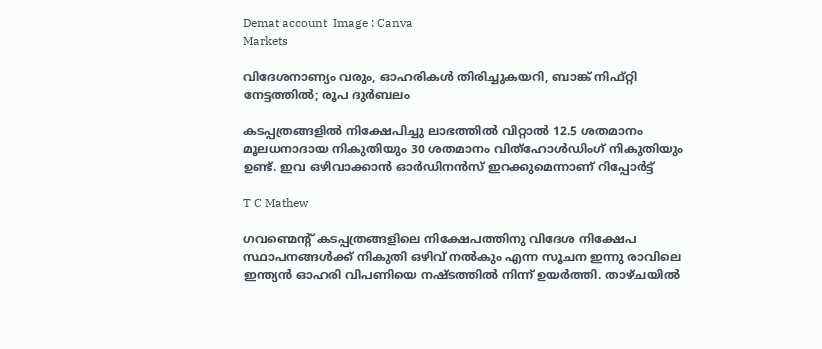Demat account  Image : Canva
Markets

വിദേശനാണ്യം വരും, ഓഹരികൾ തിരിച്ചുകയറി, ബാങ്ക് നിഫ്റ്റി നേട്ടത്തില്‍; രൂപ ദുര്‍ബലം

കടപ്പത്രങ്ങളിൽ നിക്ഷേപിച്ചു ലാഭത്തിൽ വിറ്റാൽ 12.5 ശതമാനം മൂലധനാദായ നികുതിയും 30 ശതമാനം വിത്ഹോൾഡിംഗ് നികുതിയും ഉണ്ട്. ഇവ ഒഴിവാക്കാൻ ഓർഡിനൻസ് ഇറക്കുമെന്നാണ് റിപ്പോർട്ട്

T C Mathew

ഗവണ്മെൻ്റ് കടപ്പത്രങ്ങളിലെ നിക്ഷേപത്തിനു വിദേശ നിക്ഷേപ സ്ഥാപനങ്ങൾക്ക് നികുതി ഒഴിവ് നൽകും എന്ന സൂചന ഇന്നു രാവിലെ ഇന്ത്യൻ ഓഹരി വിപണിയെ നഷ്ടത്തിൽ നിന്ന് ഉയർത്തി. താഴ്ചയിൽ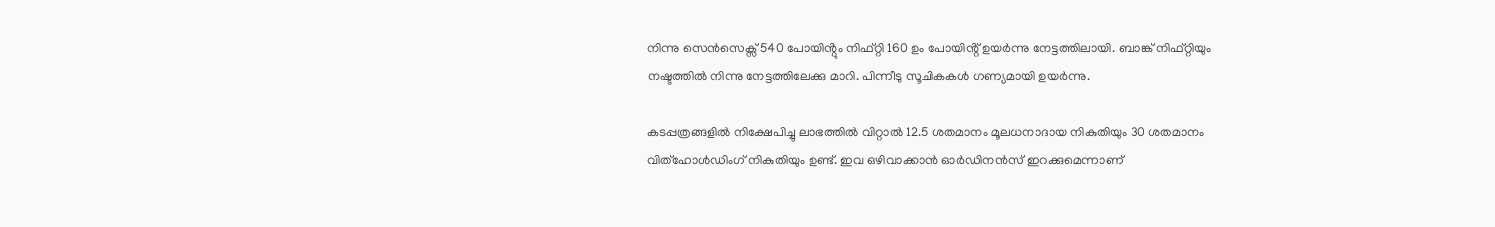നിന്നു സെൻസെക്സ് 540 പോയിൻ്റും നിഫ്റ്റി 160 ഉം പോയിൻ്റ് ഉയർന്നു നേട്ടത്തിലായി. ബാങ്ക് നിഫ്റ്റിയും നഷ്ടത്തിൽ നിന്നു നേട്ടത്തിലേക്കു മാറി. പിന്നീടു സൂചികകൾ ഗണ്യമായി ഉയർന്നു.

കടപ്പത്രങ്ങളിൽ നിക്ഷേപിച്ചു ലാഭത്തിൽ വിറ്റാൽ 12.5 ശതമാനം മൂലധനാദായ നികുതിയും 30 ശതമാനം വിത്ഹോൾഡിംഗ് നികുതിയും ഉണ്ട്. ഇവ ഒഴിവാക്കാൻ ഓർഡിനൻസ് ഇറക്കുമെന്നാണ്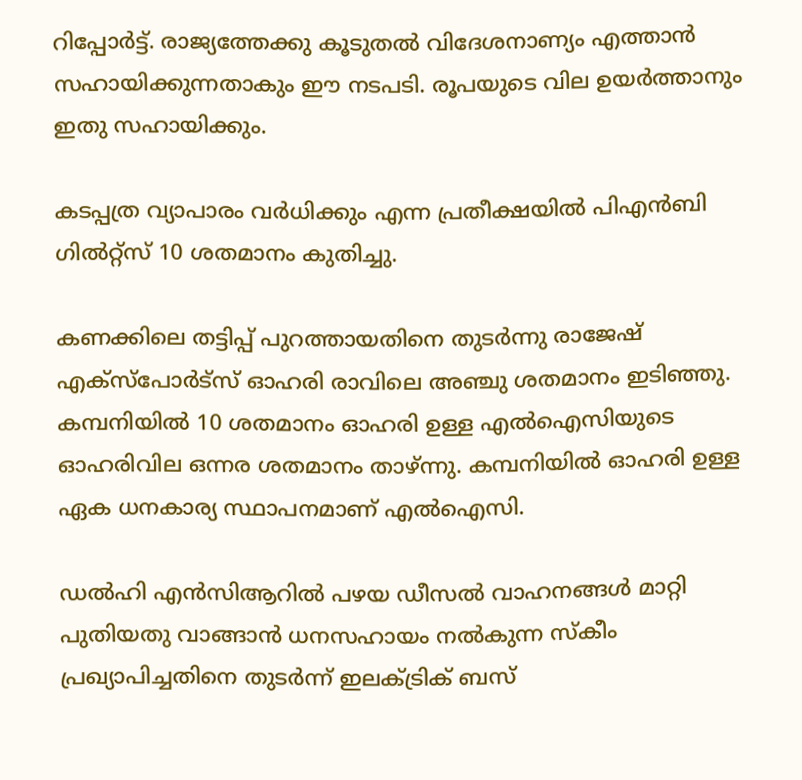റിപ്പോർട്ട്. രാജ്യത്തേക്കു കൂടുതൽ വിദേശനാണ്യം എത്താൻ സഹായിക്കുന്നതാകും ഈ നടപടി. രൂപയുടെ വില ഉയർത്താനും ഇതു സഹായിക്കും.

കടപ്പത്ര വ്യാപാരം വർധിക്കും എന്ന പ്രതീക്ഷയിൽ പിഎൻബി ഗിൽറ്റ്സ് 10 ശതമാനം കുതിച്ചു.

കണക്കിലെ തട്ടിപ്പ് പുറത്തായതിനെ തുടർന്നു രാജേഷ് എക്സ്പോർട്സ് ഓഹരി രാവിലെ അഞ്ചു ശതമാനം ഇടിഞ്ഞു. കമ്പനിയിൽ 10 ശതമാനം ഓഹരി ഉള്ള എൽഐസിയുടെ ഓഹരിവില ഒന്നര ശതമാനം താഴ്ന്നു. കമ്പനിയിൽ ഓഹരി ഉള്ള ഏക ധനകാര്യ സ്ഥാപനമാണ് എൽഐസി.

ഡൽഹി എൻസിആറിൽ പഴയ ഡീസൽ വാഹനങ്ങൾ മാറ്റി പുതിയതു വാങ്ങാൻ ധനസഹായം നൽകുന്ന സ്കീം പ്രഖ്യാപിച്ചതിനെ തുടർന്ന് ഇലക്‌ട്രിക് ബസ്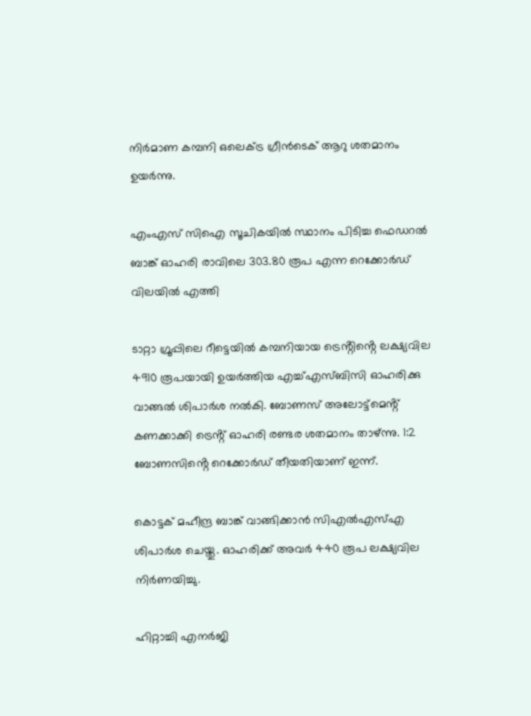നിർമാണ കമ്പനി ഒലെക്ട്ര ഗ്രീൻടെക് ആറു ശതമാനം ഉയർന്നു.

എംഎസ് സിഐ സൂചികയിൽ സ്ഥാനം പിടിച്ച ഫെഡറൽ ബാങ്ക് ഓഹരി രാവിലെ 303.80 രൂപ എന്ന റെക്കോർഡ് വിലയിൽ എത്തി

ടാറ്റാ ഗ്രൂപ്പിലെ റീട്ടെയിൽ കമ്പനിയായ ട്രെൻ്റിൻ്റെ ലക്ഷ്യവില 4910 രൂപയായി ഉയർത്തിയ എച്ച്എസ്ബിസി ഓഹരിക്കു വാങ്ങൽ ശിപാർശ നൽകി. ബോണസ് അലോട്ട്മെൻ്റ് കണക്കാക്കി ട്രെൻ്റ് ഓഹരി രണ്ടര ശതമാനം താഴ്ന്നു. 1:2 ബോണസിൻ്റെ റെക്കോർഡ് തീയതിയാണ് ഇന്ന്.

കൊട്ടക് മഹീന്ദ്ര ബാങ്ക് വാങ്ങിക്കാൻ സിഎൽഎസ്എ ശിപാർശ ചെയ്തു. ഓഹരിക്ക് അവർ 440 രൂപ ലക്ഷ്യവില നിർണയിച്ചു.

ഹിറ്റാച്ചി എനർജി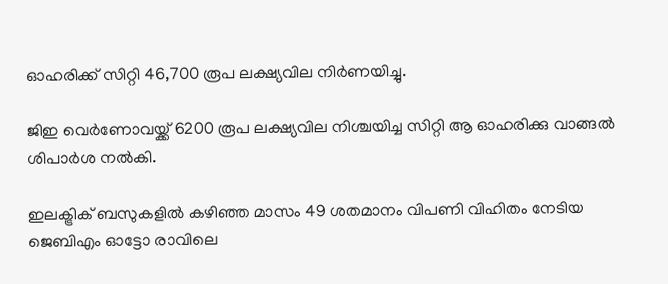ഓഹരിക്ക് സിറ്റി 46,700 രൂപ ലക്ഷ്യവില നിർണയിച്ചു.

ജിഇ വെർണോവയ്ക്ക് 6200 രൂപ ലക്ഷ്യവില നിശ്ചയിച്ച സിറ്റി ആ ഓഹരിക്കു വാങ്ങൽ ശിപാർശ നൽകി.

ഇലക്ട്രിക് ബസുകളിൽ കഴിഞ്ഞ മാസം 49 ശതമാനം വിപണി വിഹിതം നേടിയ ജെബിഎം ഓട്ടോ രാവിലെ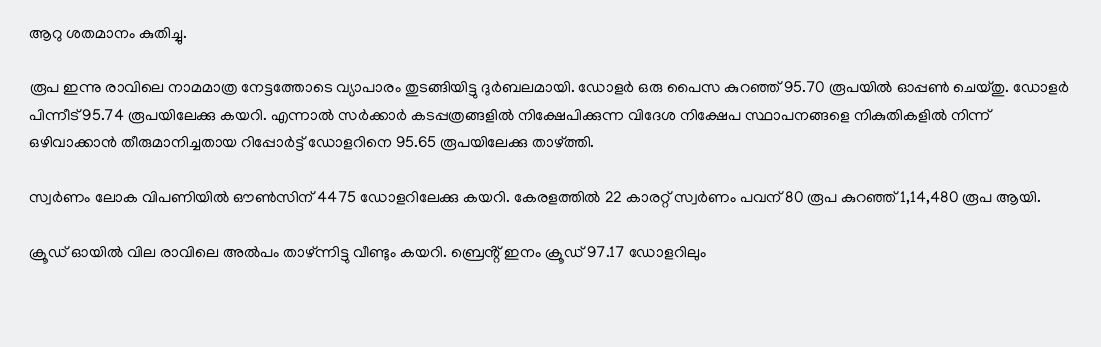ആറു ശതമാനം കുതിച്ചു.

രൂപ ഇന്നു രാവിലെ നാമമാത്ര നേട്ടത്തോടെ വ്യാപാരം തുടങ്ങിയിട്ടു ദുർബലമായി. ഡോളർ ഒരു പൈസ കുറഞ്ഞ് 95.70 രൂപയിൽ ഓപ്പൺ ചെയ്തു. ഡോളർ പിന്നീട് 95.74 രൂപയിലേക്കു കയറി. എന്നാൽ സർക്കാർ കടപ്പത്രങ്ങളിൽ നിക്ഷേപിക്കുന്ന വിദേശ നിക്ഷേപ സ്ഥാപനങ്ങളെ നികുതികളിൽ നിന്ന് ഒഴിവാക്കാൻ തീരുമാനിച്ചതായ റിപ്പോർട്ട് ഡോളറിനെ 95.65 രൂപയിലേക്കു താഴ്‌ത്തി.

സ്വർണം ലോക വിപണിയിൽ ഔൺസിന് 4475 ഡോളറിലേക്കു കയറി. കേരളത്തിൽ 22 കാരറ്റ് സ്വർണം പവന് 80 രൂപ കുറഞ്ഞ് 1,14,480 രൂപ ആയി.

ക്രൂഡ് ഓയിൽ വില രാവിലെ അൽപം താഴ്ന്നിട്ടു വീണ്ടും കയറി. ബ്രെൻ്റ് ഇനം ക്രൂഡ് 97.17 ഡോളറിലും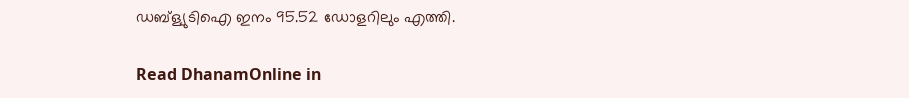ഡബ്ള്യുടിഐ ഇനം 95.52 ഡോളറിലും എത്തി.

Read DhanamOnline in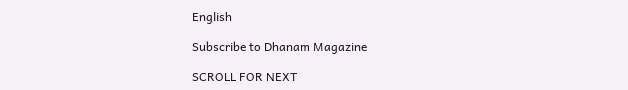English

Subscribe to Dhanam Magazine

SCROLL FOR NEXT